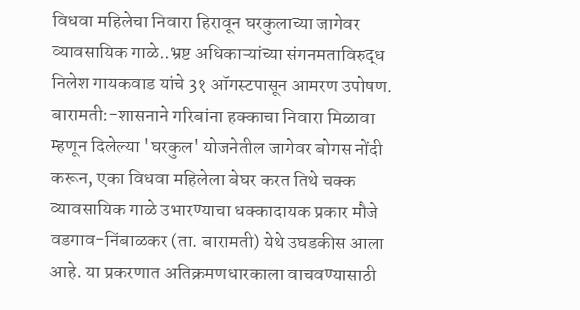विधवा महिलेचा निवारा हिरावून घरकुलाच्या जागेवर व्यावसायिक गाळे..भ्रष्ट अधिकाऱ्यांच्या संगनमताविरुद्ध निलेश गायकवाड यांचे 3१ ऑगस्टपासून आमरण उपोषण.
बारामती:-शासनाने गरिबांना हक्काचा निवारा मिळावा म्हणून दिलेल्या 'घरकुल' योजनेतील जागेवर बोगस नोंदी करून, एका विधवा महिलेला बेघर करत तिथे चक्क व्यावसायिक गाळे उभारण्याचा धक्कादायक प्रकार मौजे वडगाव-निंबाळकर (ता. बारामती) येथे उघडकीस आला आहे. या प्रकरणात अतिक्रमणधारकाला वाचवण्यासाठी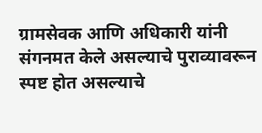ग्रामसेवक आणि अधिकारी यांनी संगनमत केले असल्याचे पुराव्यावरून स्पष्ट होत असल्याचे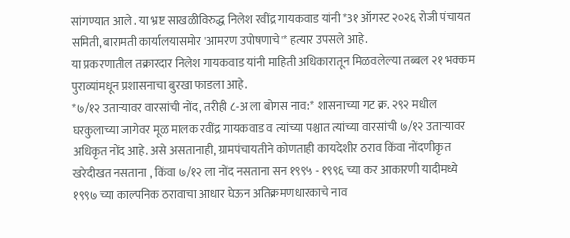सांगण्यात आले . या भ्रष्ट साखळीविरुद्ध निलेश रवींद्र गायकवाड यांनी *3१ ऑगस्ट २०२६ रोजी पंचायत समिती, बारामती कार्यालयासमोर 'आमरण उपोषणाचे'* हत्यार उपसले आहे.
या प्रकरणातील तक्रारदार निलेश गायकवाड यांनी माहिती अधिकारातून मिळवलेल्या तब्बल २१ भक्कम पुराव्यांमधून प्रशासनाचा बुरखा फाडला आहे.
*७/१२ उताऱ्यावर वारसांची नोंद, तरीही ८-अ ला बोगस नाव:* शासनाच्या गट क्र. २९२ मधील घरकुलाच्या जागेवर मूळ मालक रवींद्र गायकवाड व त्यांच्या पश्चात त्यांच्या वारसांची ७/१२ उताऱ्यावर अधिकृत नोंद आहे. असे असतानाही, ग्रामपंचायतीने कोणताही कायदेशीर ठराव किंवा नोंदणीकृत खरेदीखत नसताना , किंवा ७/१२ ला नोंद नसताना सन १९९५ - १९९६ च्या कर आकारणी यादीमध्ये १९९७ च्या काल्पनिक ठरावाचा आधार घेऊन अतिक्रमणधारकाचे नाव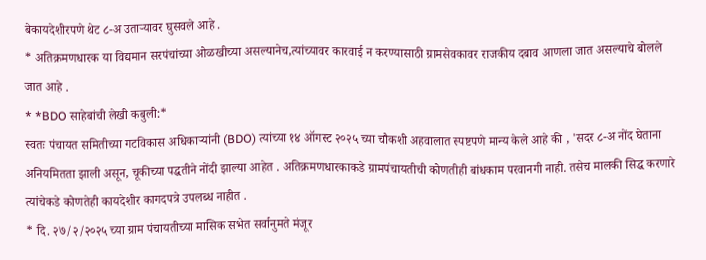बेकायदेशीरपणे थेट ८-अ उताऱ्यावर घुसवले आहे .
* अतिक्रमणधारक या विद्यमान सरपंचांच्या ओळखीच्या असल्यानेच,त्यांच्यावर कारवाई न करण्यासाठी ग्रामसेवकावर राजकीय दबाव आणला जात असल्याचे बोलले जात आहे .
* *BDO साहेबांची लेखी कबुली:*
स्वतः पंचायत समितीच्या गटविकास अधिकाऱ्यांनी (BDO) त्यांच्या १४ ऑगस्ट २०२५ च्या चौकशी अहवालात स्पष्टपणे मान्य केले आहे की , 'सदर ८-अ नोंद घेताना अनियमितता झाली असून, चूकीच्या पद्धतीने नोंदी झाल्या आहेत . अतिक्रमणधारकाकडे ग्रामपंचायतीची कोणतीही बांधकाम परवानगी नाही. तसेच मालकी सिद्ध करणारे त्यांचेकडे कोणतेही कायदेशीर कागदपत्रे उपलब्ध नाहीत .
* दि. २७/२/२०२५ च्या ग्राम पंचायतीच्या मासिक सभेत सर्वानुमते मंजूर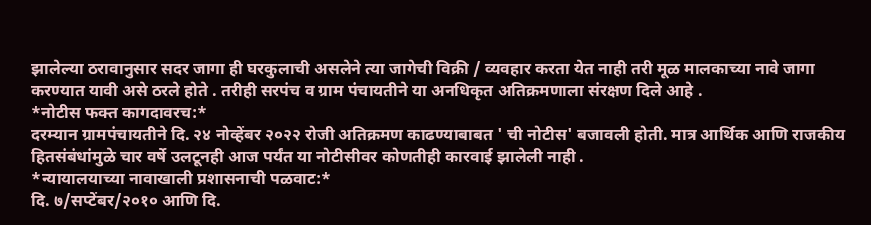झालेल्या ठरावानुसार सदर जागा ही घरकुलाची असलेने त्या जागेची विक्री / व्यवहार करता येत नाही तरी मूळ मालकाच्या नावे जागा करण्यात यावी असे ठरले होते . तरीही सरपंच व ग्राम पंचायतीने या अनधिकृत अतिक्रमणाला संरक्षण दिले आहे .
*नोटीस फक्त कागदावरच:*
दरम्यान ग्रामपंचायतीने दि. २४ नोव्हेंबर २०२२ रोजी अतिक्रमण काढण्याबाबत ' ची नोटीस' बजावली होती. मात्र आर्थिक आणि राजकीय हितसंबंधांमुळे चार वर्षे उलटूनही आज पर्यंत या नोटीसीवर कोणतीही कारवाई झालेली नाही .
*न्यायालयाच्या नावाखाली प्रशासनाची पळवाट:*
दि. ७/सप्टेंबर/२०१० आणि दि.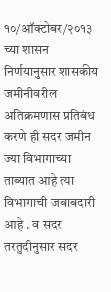१०/ऑक्टोबर/२०१३ च्या शासन निर्णयानुसार शासकीय जमीनीवरील अतिक्रमणास प्रतिबंध करणे ही सदर जमीन ज्या विभागाच्या ताब्यात आहे त्या विभागाची जबाबदारी आहे . व सदर तरतुदीनुसार सदर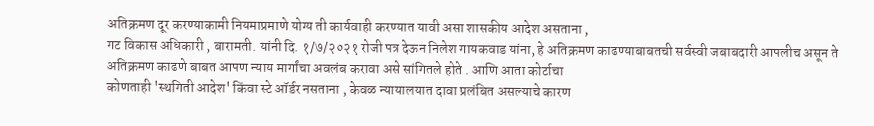अतिक्रमण दूर करण्याकामी नियमाप्रमाणे योग्य ती कार्यवाही करण्यात यावी असा शासकीय आदेश असताना ,
गट विकास अधिकारी , बारामती. यांनी दि. १/७/२०२१ रोजी पत्र देऊन निलेश गायकवाड यांना, हे अतिक्रमण काढण्याबाबतची सर्वस्वी जबाबदारी आपलीच असून ते अतिक्रमण काढणे बाबत आपण न्याय मार्गांचा अवलंब करावा असे सांगितले होते . आणि आता कोर्टाचा
कोणताही 'स्थगिती आदेश' किंवा स्टे ऑर्डर नसताना , केवळ न्यायालयात दावा प्रलंबित असल्याचे कारण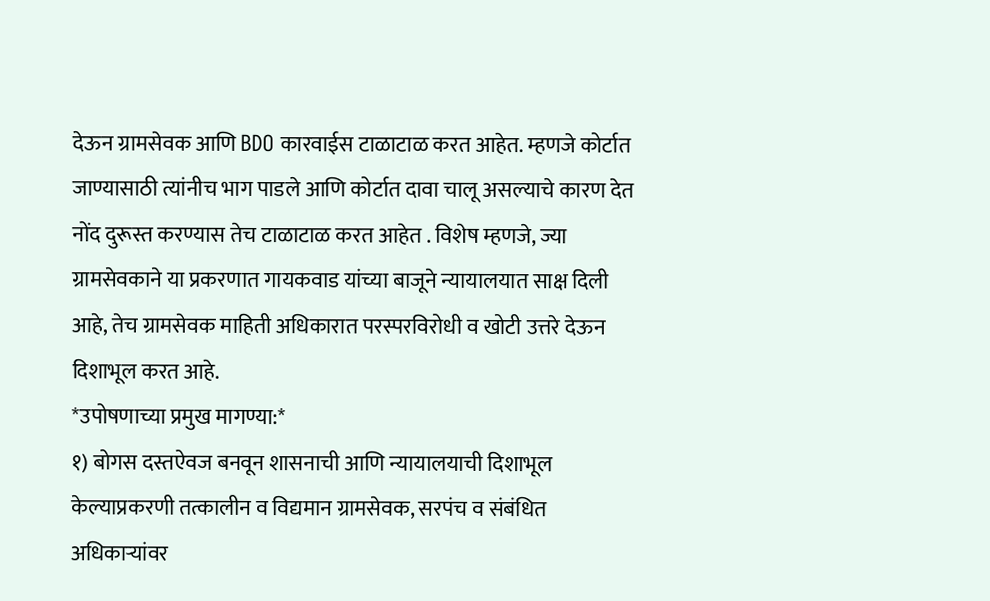देऊन ग्रामसेवक आणि BDO कारवाईस टाळाटाळ करत आहेत. म्हणजे कोर्टात जाण्यासाठी त्यांनीच भाग पाडले आणि कोर्टात दावा चालू असल्याचे कारण देत नोंद दुरूस्त करण्यास तेच टाळाटाळ करत आहेत . विशेष म्हणजे, ज्या ग्रामसेवकाने या प्रकरणात गायकवाड यांच्या बाजूने न्यायालयात साक्ष दिली आहे, तेच ग्रामसेवक माहिती अधिकारात परस्परविरोधी व खोटी उत्तरे देऊन दिशाभूल करत आहे.
*उपोषणाच्या प्रमुख मागण्या:*
१) बोगस दस्तऐवज बनवून शासनाची आणि न्यायालयाची दिशाभूल केल्याप्रकरणी तत्कालीन व विद्यमान ग्रामसेवक, सरपंच व संबंधित अधिकाऱ्यांवर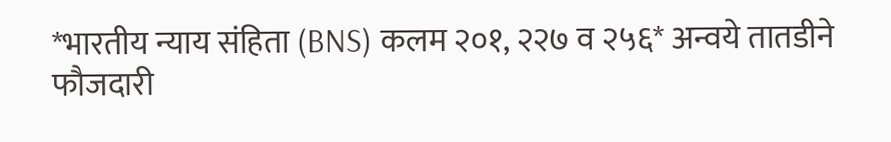*भारतीय न्याय संहिता (BNS) कलम २०१, २२७ व २५६* अन्वये तातडीने फौजदारी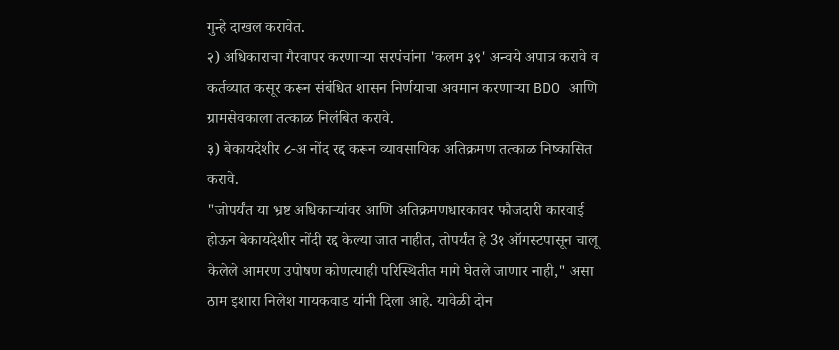गुन्हे दाखल करावेत.
२) अधिकाराचा गैरवापर करणाऱ्या सरपंचांना 'कलम ३९' अन्वये अपात्र करावे व कर्तव्यात कसूर करून संबंधित शासन निर्णयाचा अवमान करणाऱ्या BDO आणि ग्रामसेवकाला तत्काळ निलंबित करावे.
३) बेकायदेशीर ८-अ नोंद रद्द करून व्यावसायिक अतिक्रमण तत्काळ निष्कासित करावे.
"जोपर्यंत या भ्रष्ट अधिकाऱ्यांवर आणि अतिक्रमणधारकावर फौजदारी कारवाई होऊन बेकायदेशीर नोंदी रद्द केल्या जात नाहीत, तोपर्यंत हे 3१ ऑगस्टपासून चालू केलेले आमरण उपोषण कोणत्याही परिस्थितीत मागे घेतले जाणार नाही," असा ठाम इशारा निलेश गायकवाड यांनी दिला आहे. यावेळी दोन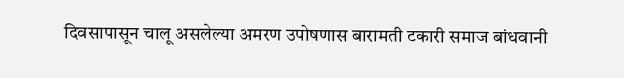दिवसापासून चालू असलेल्या अमरण उपोषणास बारामती टकारी समाज बांधवानी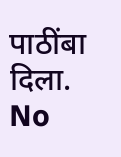पाठींबा दिला.
No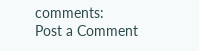comments:
Post a Comment